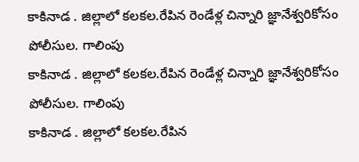కాకినాడ . జిల్లాలో కలకల.రేపిన రెండేళ్ల చిన్నారి జ్ఞానేశ్వరికోసం పోలీసుల. గాలింపు
కాకినాడ . జిల్లాలో కలకల.రేపిన రెండేళ్ల చిన్నారి జ్ఞానేశ్వరికోసం పోలీసుల. గాలింపు
కాకినాడ . జిల్లాలో కలకల.రేపిన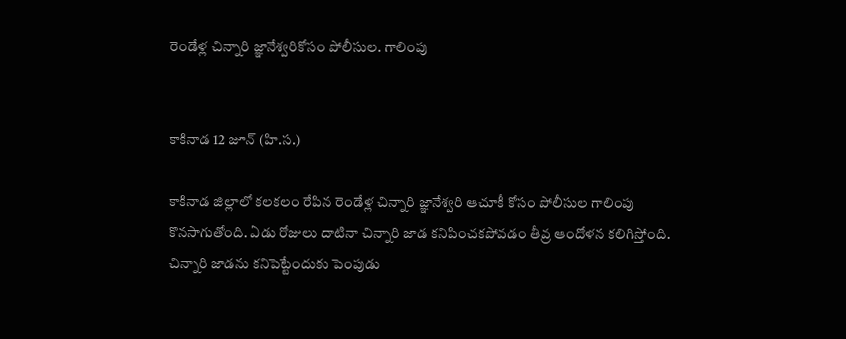రెండేళ్ల చిన్నారి జ్ఞానేశ్వరికోసం పోలీసుల. గాలింపు


కాకినాడ 12 జూన్ (హి.స.)

కాకినాడ జిల్లాలో కలకలం రేపిన రెండేళ్ల చిన్నారి జ్ఞానేశ్వరి ఆచూకీ కోసం పోలీసుల గాలింపు కొనసాగుతోంది. ఏడు రోజులు దాటినా చిన్నారి జాడ కనిపించకపోవడం తీవ్ర ఆందోళన కలిగిస్తోంది. చిన్నారి జాడను కనిపెట్టేందుకు పెంపుడు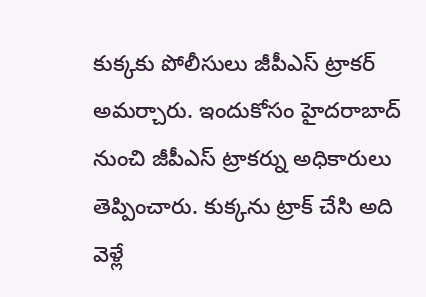కుక్కకు పోలీసులు జీపీఎస్ ట్రాకర్ అమర్చారు. ఇందుకోసం హైదరాబాద్ నుంచి జీపీఎస్ ట్రాకర్ను అధికారులు తెప్పించారు. కుక్కను ట్రాక్ చేసి అది వెళ్లే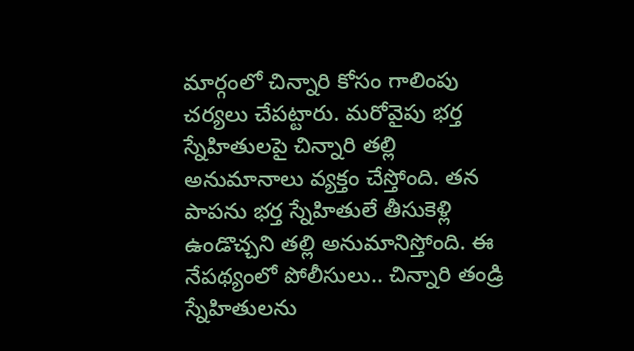మార్గంలో చిన్నారి కోసం గాలింపు చర్యలు చేపట్టారు. మరోవైపు భర్త స్నేహితులపై చిన్నారి తల్లి అనుమానాలు వ్యక్తం చేస్తోంది. తన పాపను భర్త స్నేహితులే తీసుకెళ్లి ఉండొచ్చని తల్లి అనుమానిస్తోంది. ఈ నేపథ్యంలో పోలీసులు.. చిన్నారి తండ్రి స్నేహితులను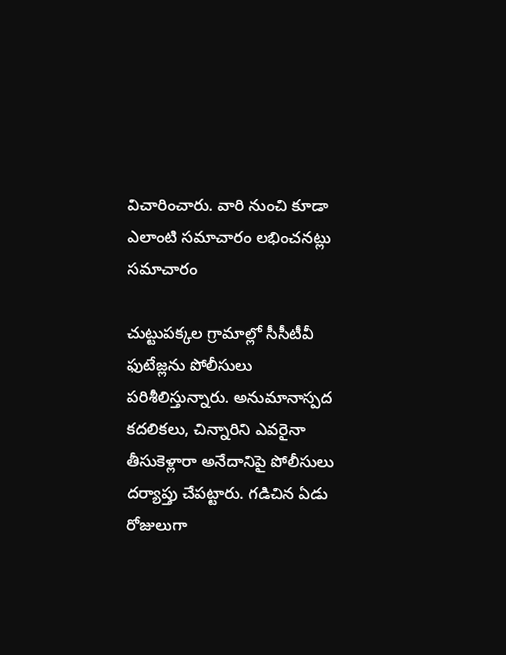విచారించారు. వారి నుంచి కూడా ఎలాంటి సమాచారం లభించనట్లు సమాచారం

చుట్టుపక్కల గ్రామాల్లో సీసీటీవీ ఫుటేజ్లను పోలీసులు పరిశీలిస్తున్నారు. అనుమానాస్పద కదలికలు, చిన్నారిని ఎవరైనా తీసుకెళ్లారా అనేదానిపై పోలీసులు దర్యాప్తు చేపట్టారు. గడిచిన ఏడు రోజులుగా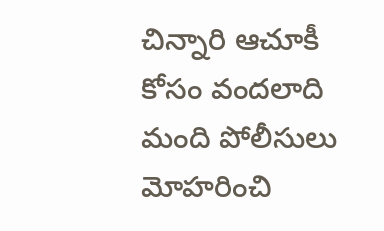చిన్నారి ఆచూకీ కోసం వందలాది మంది పోలీసులు మోహరించి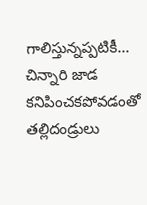గాలిస్తున్నప్పటికీ... చిన్నారి జాడ కనిపించకపోవడంతో తల్లిదండ్రులు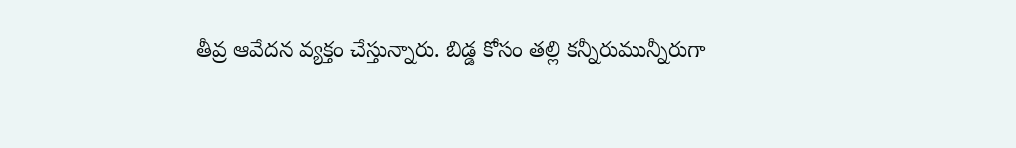తీవ్ర ఆవేదన వ్యక్తం చేస్తున్నారు. బిడ్డ కోసం తల్లి కన్నీరుమున్నీరుగా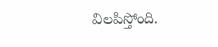విలపిస్తోంది.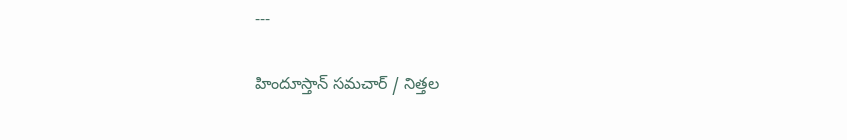---

హిందూస్తాన్ సమచార్ / నిత్తల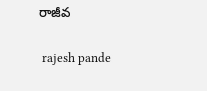రాజీవ


 rajesh pande